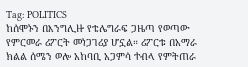Tag: POLITICS
ከሰሞኑን በእንግሊዙ የቴሌግራፍ ጋዜጣ የወጣው የምርመራ ሪፖርት መነጋገሪያ ሆኗል። ሪፖርቱ በአማራ ክልል ሰሜን ወሎ አከባቢ አጋምሳ ተብላ የምትጠራ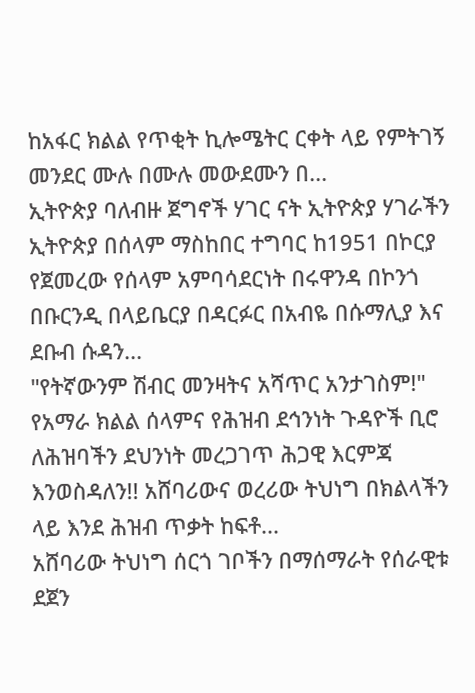ከአፋር ክልል የጥቂት ኪሎሜትር ርቀት ላይ የምትገኝ መንደር ሙሉ በሙሉ መውደሙን በ...
ኢትዮጵያ ባለብዙ ጀግኖች ሃገር ናት ኢትዮጵያ ሃገራችን ኢትዮጵያ በሰላም ማስከበር ተግባር ከ1951 በኮርያ የጀመረው የሰላም አምባሳደርነት በሩዋንዳ በኮንጎ በቡርንዲ በላይቤርያ በዳርፉር በአብዬ በሱማሊያ እና ደቡብ ሱዳን...
"የትኛውንም ሽብር መንዛትና አሻጥር አንታገስም!" የአማራ ክልል ሰላምና የሕዝብ ደኅንነት ጉዳዮች ቢሮ ለሕዝባችን ደህንነት መረጋገጥ ሕጋዊ እርምጃ እንወስዳለን!! አሸባሪውና ወረሪው ትህነግ በክልላችን ላይ እንደ ሕዝብ ጥቃት ከፍቶ...
አሸባሪው ትህነግ ሰርጎ ገቦችን በማሰማራት የሰራዊቱ ደጀን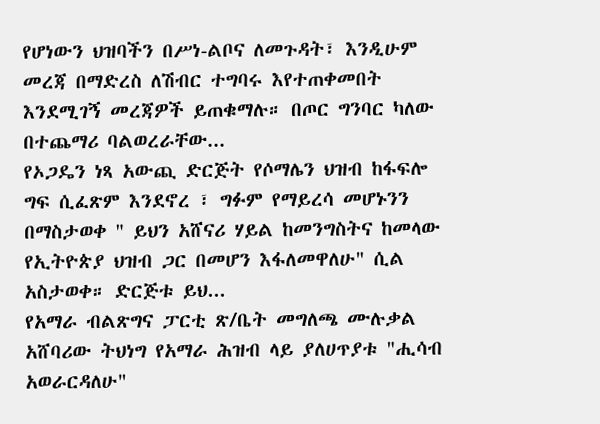የሆነውን ህዝባችን በሥነ-ልቦና ለመጉዳት፣ እንዲሁም መረጃ በማድረስ ለሽብር ተግባሩ እየተጠቀመበት እንደሚገኝ መረጃዎች ይጠቁማሉ። በጦር ግንባር ካለው በተጨማሪ ባልወረራቸው...
የኦጋዴን ነጻ አውጪ ድርጅት የሶማሌን ህዝብ ከፋፍሎ ግፍ ሲፈጽም እንደኖረ ፣ ግፉም የማይረሳ መሆኑንን በማስታወቀ " ይህን አሸናሪ ሃይል ከመንግስትና ከመላው የኢትዮጵያ ህዝብ ጋር በመሆን እፋለመዋለሁ" ሲል አስታወቀ። ድርጅቱ ይህ...
የአማራ ብልጽግና ፓርቲ ጽ/ቤት መግለጫ ሙሉቃል አሸባሪው ትህነግ የአማራ ሕዝብ ላይ ያለሀጥያቱ "ሒሳብ አወራርዳለሁ"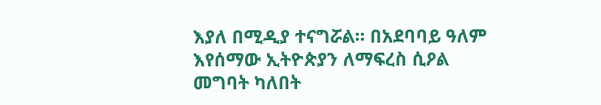እያለ በሚዲያ ተናግሯል። በአደባባይ ዓለም እየሰማው ኢትዮጵያን ለማፍረስ ሲዖል መግባት ካለበት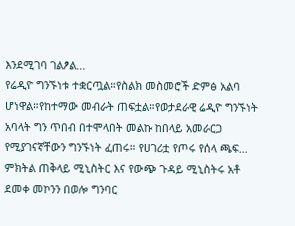እንደሚገባ ገልፆል...
የሬዲዮ ግንኙነቱ ተቋርጧል።የስልክ መስመሮች ድምፅ አልባ ሆነዋል።የከተማው መብራት ጠፍቷል።የወታደራዊ ሬዲዮ ግንኙነት አባላት ግን ጥበብ በተሞላበት መልኩ ከበላይ አመራርጋ የሚያገናኛቸውን ግንኙነት ፈጠሩ። የሀገሪቷ የጦሩ የሰላ ጫፍ...
ምክትል ጠቅላይ ሚኒስትር እና የውጭ ጉዳይ ሚኒስትሩ አቶ ደመቀ መኮንን በወሎ ግንባር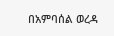በአምባሰል ወረዳ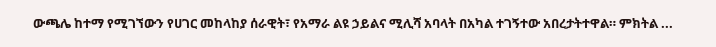ውጫሌ ከተማ የሚገኘውን የሀገር መከላከያ ሰራዊት፣ የአማራ ልዩ ኃይልና ሚሊሻ አባላት በአካል ተገኝተው አበረታትተዋል። ምክትል ...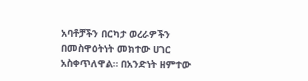አባቶቻችን በርካታ ወረራዎችን በመስዋዕትነት መክተው ሀገር አስቀጥለዋል። በአንድነት ዘምተው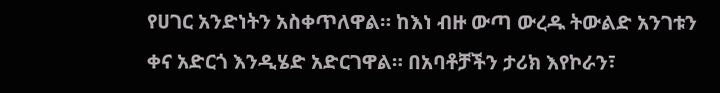የሀገር አንድነትን አስቀጥለዋል። ከእነ ብዙ ውጣ ውረዱ ትውልድ አንገቱን ቀና አድርጎ እንዲሄድ አድርገዋል። በአባቶቻችን ታሪክ እየኮራን፣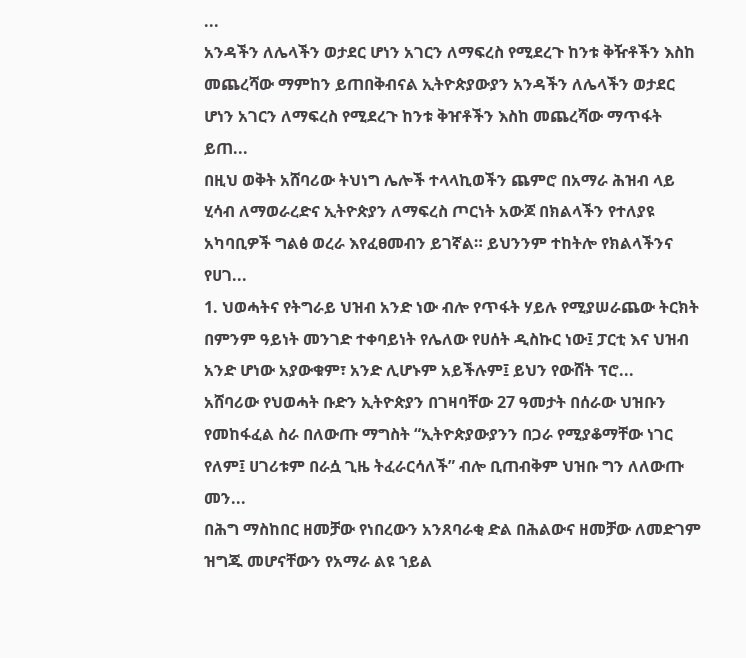...
አንዳችን ለሌላችን ወታደር ሆነን አገርን ለማፍረስ የሚደረጉ ከንቱ ቅዥቶችን እስከ መጨረሻው ማምከን ይጠበቅብናል ኢትዮጵያውያን አንዳችን ለሌላችን ወታደር ሆነን አገርን ለማፍረስ የሚደረጉ ከንቱ ቅዠቶችን እስከ መጨረሻው ማጥፋት ይጠ...
በዚህ ወቅት አሸባሪው ትህነግ ሌሎች ተላላኪወችን ጨምሮ በአማራ ሕዝብ ላይ ሂሳብ ለማወራረድና ኢትዮጵያን ለማፍረስ ጦርነት አውጆ በክልላችን የተለያዩ አካባቢዎች ግልፅ ወረራ እየፈፀመብን ይገኛል። ይህንንም ተከትሎ የክልላችንና የሀገ...
1. ህወሓትና የትግራይ ህዝብ አንድ ነው ብሎ የጥፋት ሃይሉ የሚያሠራጨው ትርክት በምንም ዓይነት መንገድ ተቀባይነት የሌለው የሀሰት ዲስኩር ነው፤ ፓርቲ እና ህዝብ አንድ ሆነው አያውቁም፣ አንድ ሊሆኑም አይችሉም፤ ይህን የውሸት ፕሮ...
አሸባሪው የህወሓት ቡድን ኢትዮጵያን በገዛባቸው 27 ዓመታት በሰራው ህዝቡን የመከፋፈል ስራ በለውጡ ማግስት “ኢትዮጵያውያንን በጋራ የሚያቆማቸው ነገር የለም፤ ሀገሪቱም በራሷ ጊዜ ትፈራርሳለች” ብሎ ቢጠብቅም ህዝቡ ግን ለለውጡ መን...
በሕግ ማስከበር ዘመቻው የነበረውን አንጸባራቂ ድል በሕልውና ዘመቻው ለመድገም ዝግጁ መሆናቸውን የአማራ ልዩ ኀይል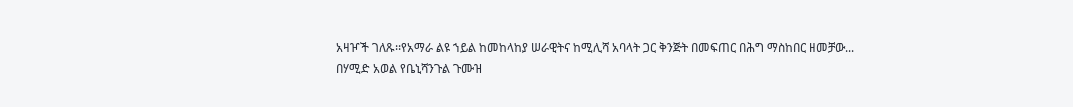አዛዦች ገለጹ፡፡የአማራ ልዩ ኀይል ከመከላከያ ሠራዊትና ከሚሊሻ አባላት ጋር ቅንጅት በመፍጠር በሕግ ማስከበር ዘመቻው...
በሃሚድ አወል የቤኒሻንጉል ጉሙዝ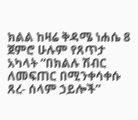ክልል ከዛሬ ቅዳሜ ነሐሴ 8 ጀምሮ ሁሉም የጸጥታ አካላት “በክልሉ ሽብር ለመፍጠር በሚንቀሳቀሱ ጸረ- ሰላም ኃይሎች”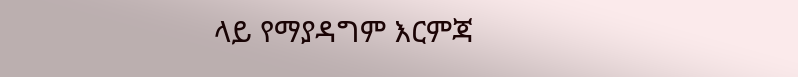ላይ የማያዳግም እርምጃ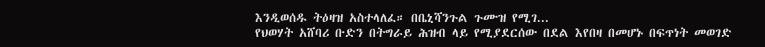እንዲወሰዱ ትዕዛዝ አስተላለፈ። በቤኒሻንጉል ጉሙዝ የሚገ...
የህወሃት አሸባሪ ቡድን በትግራይ ሕዝብ ላይ የሚያደርሰው በደል እየበዛ በመሆኑ በፍጥነት መወገድ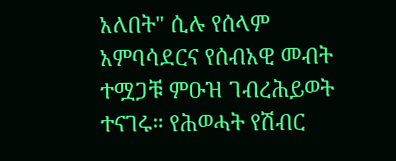አለበት" ሲሉ የሰላም አምባሳደርና የሰብአዊ መብት ተሟጋቹ ምዑዝ ገብረሕይወት ተናገሩ። የሕወሓት የሽብር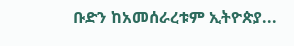ቡድን ከአመሰራረቱም ኢትዮጵያ...